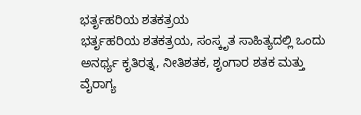ಭರ್ತೃಹರಿಯ ಶತಕತ್ರಯ
ಭರ್ತೃಹರಿಯ ಶತಕತ್ರಯ, ಸಂಸ್ಕೃತ ಸಾಹಿತ್ಯದಲ್ಲಿ ಒಂದು ಅನರ್ಥ್ಯ ಕೃತಿರತ್ನ, ನೀತಿಶತಕ, ಶೃಂಗಾರ ಶತಕ ಮತ್ತು ವೈರಾಗ್ಯ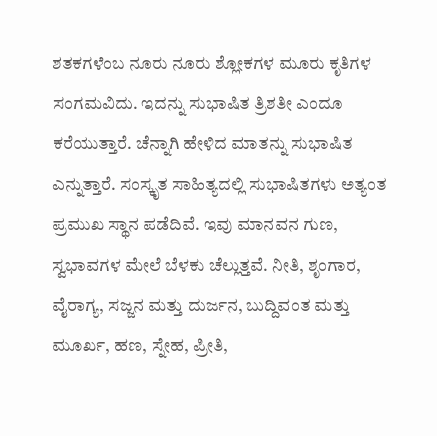ಶತಕಗಳೆಂಬ ನೂರು ನೂರು ಶ್ಲೋಕಗಳ ಮೂರು ಕೃತಿಗಳ ಸಂಗಮವಿದು. ಇದನ್ನು ಸುಭಾಷಿತ ತ್ರಿಶತೀ ಎಂದೂ ಕರೆಯುತ್ತಾರೆ. ಚೆನ್ನಾಗಿ ಹೇಳಿದ ಮಾತನ್ನು ಸುಭಾಷಿತ ಎನ್ನುತ್ತಾರೆ. ಸಂಸ್ಕೃತ ಸಾಹಿತ್ಯದಲ್ಲಿ ಸುಭಾಷಿತಗಳು ಅತ್ಯಂತ ಪ್ರಮುಖ ಸ್ಥಾನ ಪಡೆದಿವೆ. ಇವು ಮಾನವನ ಗುಣ, ಸ್ವಭಾವಗಳ ಮೇಲೆ ಬೆಳಕು ಚೆಲ್ಲುತ್ತವೆ. ನೀತಿ, ಶೃಂಗಾರ, ವೈರಾಗ್ಯ, ಸಜ್ಜನ ಮತ್ತು ದುರ್ಜನ, ಬುದ್ದಿವಂತ ಮತ್ತು ಮೂರ್ಖ, ಹಣ, ಸ್ನೇಹ, ಪ್ರೀತಿ,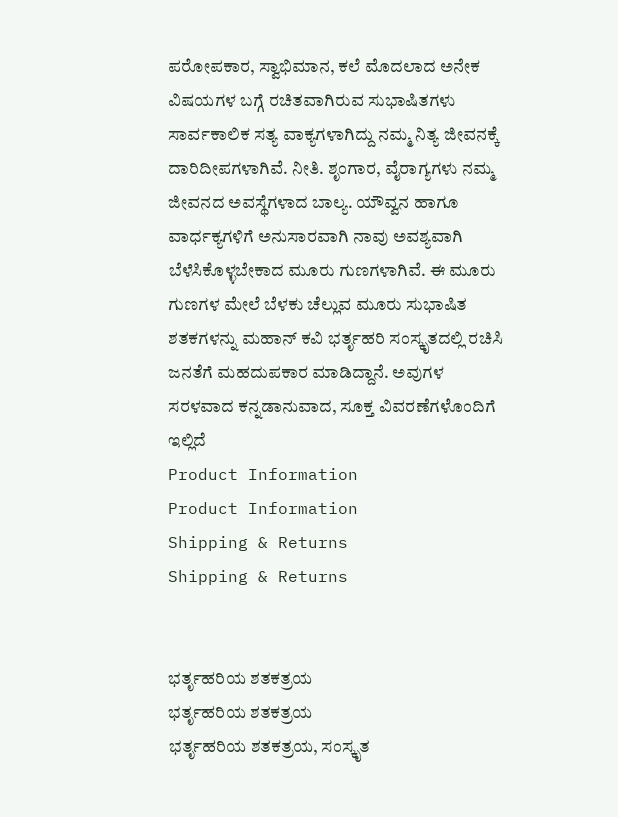ಪರೋಪಕಾರ, ಸ್ವಾಭಿಮಾನ, ಕಲೆ ಮೊದಲಾದ ಅನೇಕ ವಿಷಯಗಳ ಬಗ್ಗೆ ರಚಿತವಾಗಿರುವ ಸುಭಾಷಿತಗಳು ಸಾರ್ವಕಾಲಿಕ ಸತ್ಯ ವಾಕ್ಯಗಳಾಗಿದ್ದು ನಮ್ಮ ನಿತ್ಯ ಜೀವನಕ್ಕೆ ದಾರಿದೀಪಗಳಾಗಿವೆ. ನೀತಿ. ಶೃಂಗಾರ, ವೈರಾಗ್ಯಗಳು ನಮ್ಮ ಜೀವನದ ಅವಸ್ಥೆಗಳಾದ ಬಾಲ್ಯ. ಯೌವ್ವನ ಹಾಗೂ ವಾರ್ಧಕ್ಯಗಳಿಗೆ ಅನುಸಾರವಾಗಿ ನಾವು ಅವಶ್ಯವಾಗಿ ಬೆಳೆಸಿಕೊಳ್ಳಬೇಕಾದ ಮೂರು ಗುಣಗಳಾಗಿವೆ. ಈ ಮೂರು ಗುಣಗಳ ಮೇಲೆ ಬೆಳಕು ಚೆಲ್ಲುವ ಮೂರು ಸುಭಾಷಿತ ಶತಕಗಳನ್ನು ಮಹಾನ್ ಕವಿ ಭರ್ತೃಹರಿ ಸಂಸ್ಕೃತದಲ್ಲಿ ರಚಿಸಿ ಜನತೆಗೆ ಮಹದುಪಕಾರ ಮಾಡಿದ್ದಾನೆ. ಅವುಗಳ ಸರಳವಾದ ಕನ್ನಡಾನುವಾದ, ಸೂಕ್ತ ವಿವರಣೆಗಳೊಂದಿಗೆ ಇಲ್ಲಿದೆ
Product Information
Product Information
Shipping & Returns
Shipping & Returns


ಭರ್ತೃಹರಿಯ ಶತಕತ್ರಯ
ಭರ್ತೃಹರಿಯ ಶತಕತ್ರಯ
ಭರ್ತೃಹರಿಯ ಶತಕತ್ರಯ, ಸಂಸ್ಕೃತ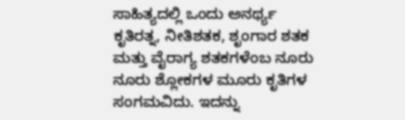ಸಾಹಿತ್ಯದಲ್ಲಿ ಒಂದು ಅನರ್ಥ್ಯ ಕೃತಿರತ್ನ, ನೀತಿಶತಕ, ಶೃಂಗಾರ ಶತಕ ಮತ್ತು ವೈರಾಗ್ಯ ಶತಕಗಳೆಂಬ ನೂರು ನೂರು ಶ್ಲೋಕಗಳ ಮೂರು ಕೃತಿಗಳ ಸಂಗಮವಿದು. ಇದನ್ನು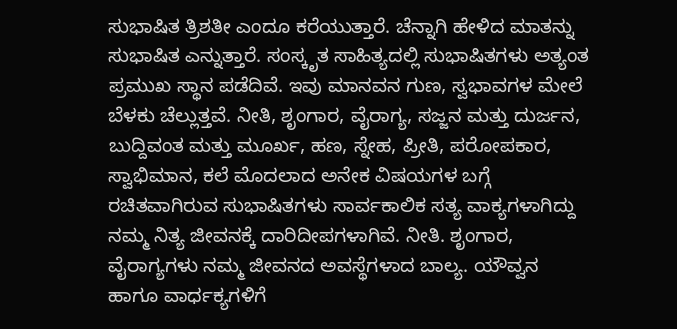ಸುಭಾಷಿತ ತ್ರಿಶತೀ ಎಂದೂ ಕರೆಯುತ್ತಾರೆ. ಚೆನ್ನಾಗಿ ಹೇಳಿದ ಮಾತನ್ನು ಸುಭಾಷಿತ ಎನ್ನುತ್ತಾರೆ. ಸಂಸ್ಕೃತ ಸಾಹಿತ್ಯದಲ್ಲಿ ಸುಭಾಷಿತಗಳು ಅತ್ಯಂತ ಪ್ರಮುಖ ಸ್ಥಾನ ಪಡೆದಿವೆ. ಇವು ಮಾನವನ ಗುಣ, ಸ್ವಭಾವಗಳ ಮೇಲೆ ಬೆಳಕು ಚೆಲ್ಲುತ್ತವೆ. ನೀತಿ, ಶೃಂಗಾರ, ವೈರಾಗ್ಯ, ಸಜ್ಜನ ಮತ್ತು ದುರ್ಜನ, ಬುದ್ದಿವಂತ ಮತ್ತು ಮೂರ್ಖ, ಹಣ, ಸ್ನೇಹ, ಪ್ರೀತಿ, ಪರೋಪಕಾರ, ಸ್ವಾಭಿಮಾನ, ಕಲೆ ಮೊದಲಾದ ಅನೇಕ ವಿಷಯಗಳ ಬಗ್ಗೆ ರಚಿತವಾಗಿರುವ ಸುಭಾಷಿತಗಳು ಸಾರ್ವಕಾಲಿಕ ಸತ್ಯ ವಾಕ್ಯಗಳಾಗಿದ್ದು ನಮ್ಮ ನಿತ್ಯ ಜೀವನಕ್ಕೆ ದಾರಿದೀಪಗಳಾಗಿವೆ. ನೀತಿ. ಶೃಂಗಾರ, ವೈರಾಗ್ಯಗಳು ನಮ್ಮ ಜೀವನದ ಅವಸ್ಥೆಗಳಾದ ಬಾಲ್ಯ. ಯೌವ್ವನ ಹಾಗೂ ವಾರ್ಧಕ್ಯಗಳಿಗೆ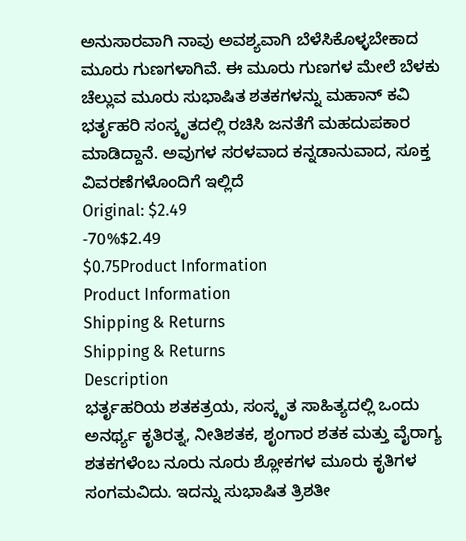ಅನುಸಾರವಾಗಿ ನಾವು ಅವಶ್ಯವಾಗಿ ಬೆಳೆಸಿಕೊಳ್ಳಬೇಕಾದ ಮೂರು ಗುಣಗಳಾಗಿವೆ. ಈ ಮೂರು ಗುಣಗಳ ಮೇಲೆ ಬೆಳಕು ಚೆಲ್ಲುವ ಮೂರು ಸುಭಾಷಿತ ಶತಕಗಳನ್ನು ಮಹಾನ್ ಕವಿ ಭರ್ತೃಹರಿ ಸಂಸ್ಕೃತದಲ್ಲಿ ರಚಿಸಿ ಜನತೆಗೆ ಮಹದುಪಕಾರ ಮಾಡಿದ್ದಾನೆ. ಅವುಗಳ ಸರಳವಾದ ಕನ್ನಡಾನುವಾದ, ಸೂಕ್ತ ವಿವರಣೆಗಳೊಂದಿಗೆ ಇಲ್ಲಿದೆ
Original: $2.49
-70%$2.49
$0.75Product Information
Product Information
Shipping & Returns
Shipping & Returns
Description
ಭರ್ತೃಹರಿಯ ಶತಕತ್ರಯ, ಸಂಸ್ಕೃತ ಸಾಹಿತ್ಯದಲ್ಲಿ ಒಂದು ಅನರ್ಥ್ಯ ಕೃತಿರತ್ನ, ನೀತಿಶತಕ, ಶೃಂಗಾರ ಶತಕ ಮತ್ತು ವೈರಾಗ್ಯ ಶತಕಗಳೆಂಬ ನೂರು ನೂರು ಶ್ಲೋಕಗಳ ಮೂರು ಕೃತಿಗಳ ಸಂಗಮವಿದು. ಇದನ್ನು ಸುಭಾಷಿತ ತ್ರಿಶತೀ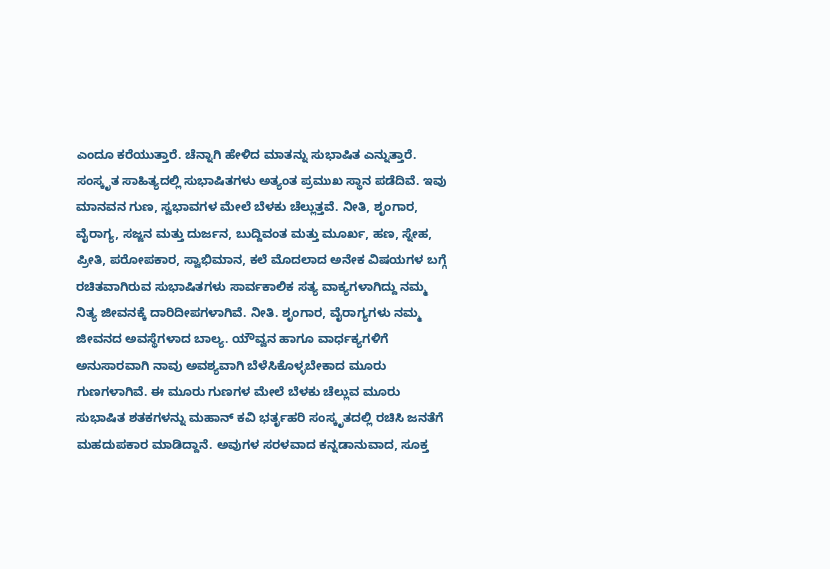ಎಂದೂ ಕರೆಯುತ್ತಾರೆ. ಚೆನ್ನಾಗಿ ಹೇಳಿದ ಮಾತನ್ನು ಸುಭಾಷಿತ ಎನ್ನುತ್ತಾರೆ. ಸಂಸ್ಕೃತ ಸಾಹಿತ್ಯದಲ್ಲಿ ಸುಭಾಷಿತಗಳು ಅತ್ಯಂತ ಪ್ರಮುಖ ಸ್ಥಾನ ಪಡೆದಿವೆ. ಇವು ಮಾನವನ ಗುಣ, ಸ್ವಭಾವಗಳ ಮೇಲೆ ಬೆಳಕು ಚೆಲ್ಲುತ್ತವೆ. ನೀತಿ, ಶೃಂಗಾರ, ವೈರಾಗ್ಯ, ಸಜ್ಜನ ಮತ್ತು ದುರ್ಜನ, ಬುದ್ದಿವಂತ ಮತ್ತು ಮೂರ್ಖ, ಹಣ, ಸ್ನೇಹ, ಪ್ರೀತಿ, ಪರೋಪಕಾರ, ಸ್ವಾಭಿಮಾನ, ಕಲೆ ಮೊದಲಾದ ಅನೇಕ ವಿಷಯಗಳ ಬಗ್ಗೆ ರಚಿತವಾಗಿರುವ ಸುಭಾಷಿತಗಳು ಸಾರ್ವಕಾಲಿಕ ಸತ್ಯ ವಾಕ್ಯಗಳಾಗಿದ್ದು ನಮ್ಮ ನಿತ್ಯ ಜೀವನಕ್ಕೆ ದಾರಿದೀಪಗಳಾಗಿವೆ. ನೀತಿ. ಶೃಂಗಾರ, ವೈರಾಗ್ಯಗಳು ನಮ್ಮ ಜೀವನದ ಅವಸ್ಥೆಗಳಾದ ಬಾಲ್ಯ. ಯೌವ್ವನ ಹಾಗೂ ವಾರ್ಧಕ್ಯಗಳಿಗೆ ಅನುಸಾರವಾಗಿ ನಾವು ಅವಶ್ಯವಾಗಿ ಬೆಳೆಸಿಕೊಳ್ಳಬೇಕಾದ ಮೂರು ಗುಣಗಳಾಗಿವೆ. ಈ ಮೂರು ಗುಣಗಳ ಮೇಲೆ ಬೆಳಕು ಚೆಲ್ಲುವ ಮೂರು ಸುಭಾಷಿತ ಶತಕಗಳನ್ನು ಮಹಾನ್ ಕವಿ ಭರ್ತೃಹರಿ ಸಂಸ್ಕೃತದಲ್ಲಿ ರಚಿಸಿ ಜನತೆಗೆ ಮಹದುಪಕಾರ ಮಾಡಿದ್ದಾನೆ. ಅವುಗಳ ಸರಳವಾದ ಕನ್ನಡಾನುವಾದ, ಸೂಕ್ತ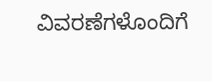ವಿವರಣೆಗಳೊಂದಿಗೆ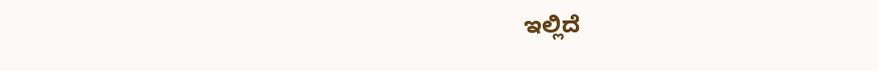ಇಲ್ಲಿದೆ